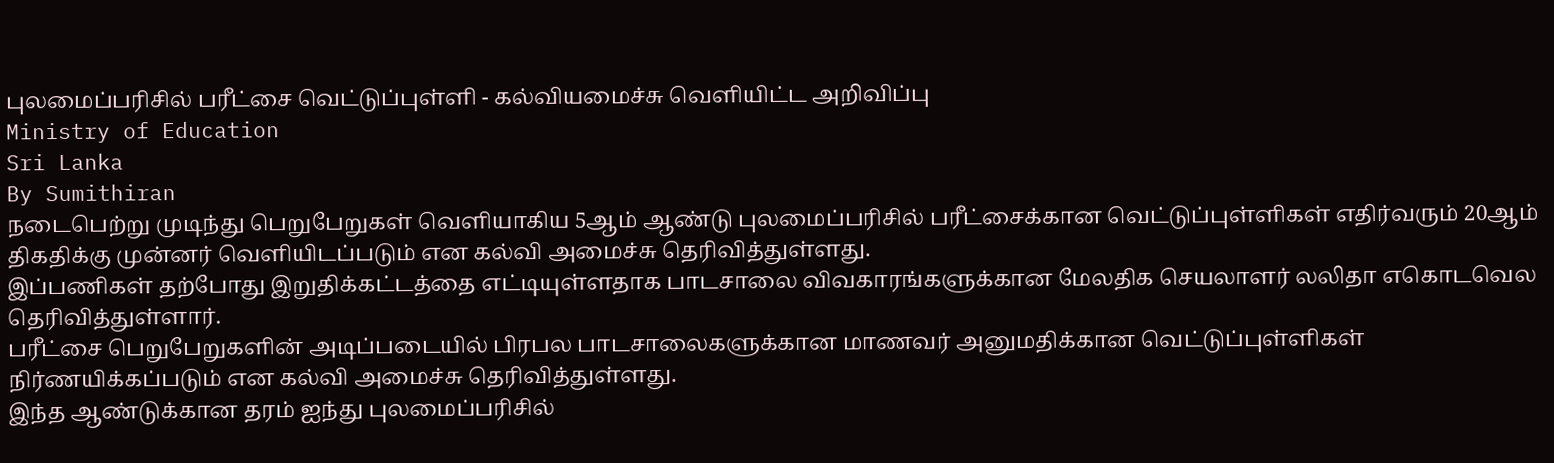புலமைப்பரிசில் பரீட்சை வெட்டுப்புள்ளி - கல்வியமைச்சு வெளியிட்ட அறிவிப்பு
Ministry of Education
Sri Lanka
By Sumithiran
நடைபெற்று முடிந்து பெறுபேறுகள் வெளியாகிய 5ஆம் ஆண்டு புலமைப்பரிசில் பரீட்சைக்கான வெட்டுப்புள்ளிகள் எதிர்வரும் 20ஆம் திகதிக்கு முன்னர் வெளியிடப்படும் என கல்வி அமைச்சு தெரிவித்துள்ளது.
இப்பணிகள் தற்போது இறுதிக்கட்டத்தை எட்டியுள்ளதாக பாடசாலை விவகாரங்களுக்கான மேலதிக செயலாளர் லலிதா எகொடவெல தெரிவித்துள்ளார்.
பரீட்சை பெறுபேறுகளின் அடிப்படையில் பிரபல பாடசாலைகளுக்கான மாணவர் அனுமதிக்கான வெட்டுப்புள்ளிகள் நிர்ணயிக்கப்படும் என கல்வி அமைச்சு தெரிவித்துள்ளது.
இந்த ஆண்டுக்கான தரம் ஐந்து புலமைப்பரிசில்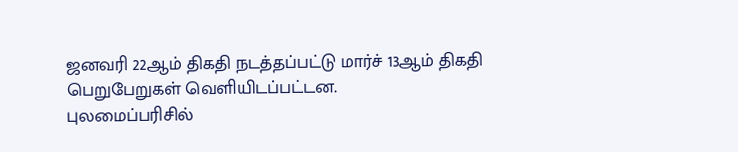ஜனவரி 22ஆம் திகதி நடத்தப்பட்டு மார்ச் 13ஆம் திகதி பெறுபேறுகள் வெளியிடப்பட்டன.
புலமைப்பரிசில்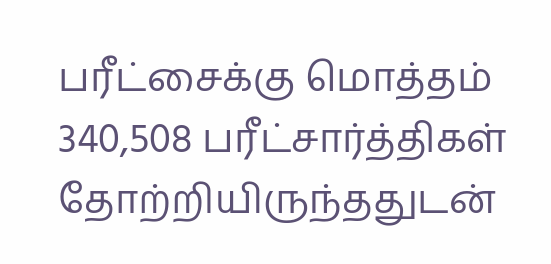பரீட்சைக்கு மொத்தம் 340,508 பரீட்சார்த்திகள் தோற்றியிருந்ததுடன்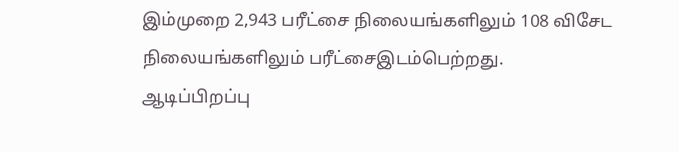இம்முறை 2,943 பரீட்சை நிலையங்களிலும் 108 விசேட நிலையங்களிலும் பரீட்சைஇடம்பெற்றது.
ஆடிப்பிறப்பு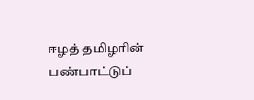ஈழத் தமிழரின் பண்பாட்டுப்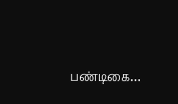பண்டிகை…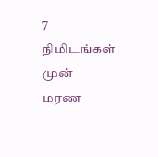7 நிமிடங்கள் முன்
மரண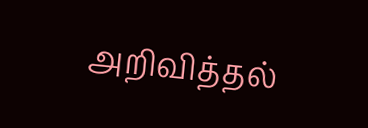அறிவித்தல்